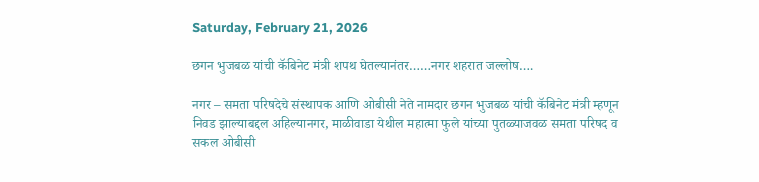Saturday, February 21, 2026

छगन भुजबळ यांची कॅबिनेट मंत्री शपथ घेतल्यानंतर……नगर शहरात जल्लोष….

नगर – समता परिषदेचे संस्थापक आणि ओबीसी नेते नामदार छगन भुजबळ यांची कॅबिनेट मंत्री म्हणून निवड झाल्याबद्दल अहिल्यानगर, माळीवाडा येथील महात्मा फुले यांच्या पुतळ्याजवळ समता परिषद व सकल ओबीसी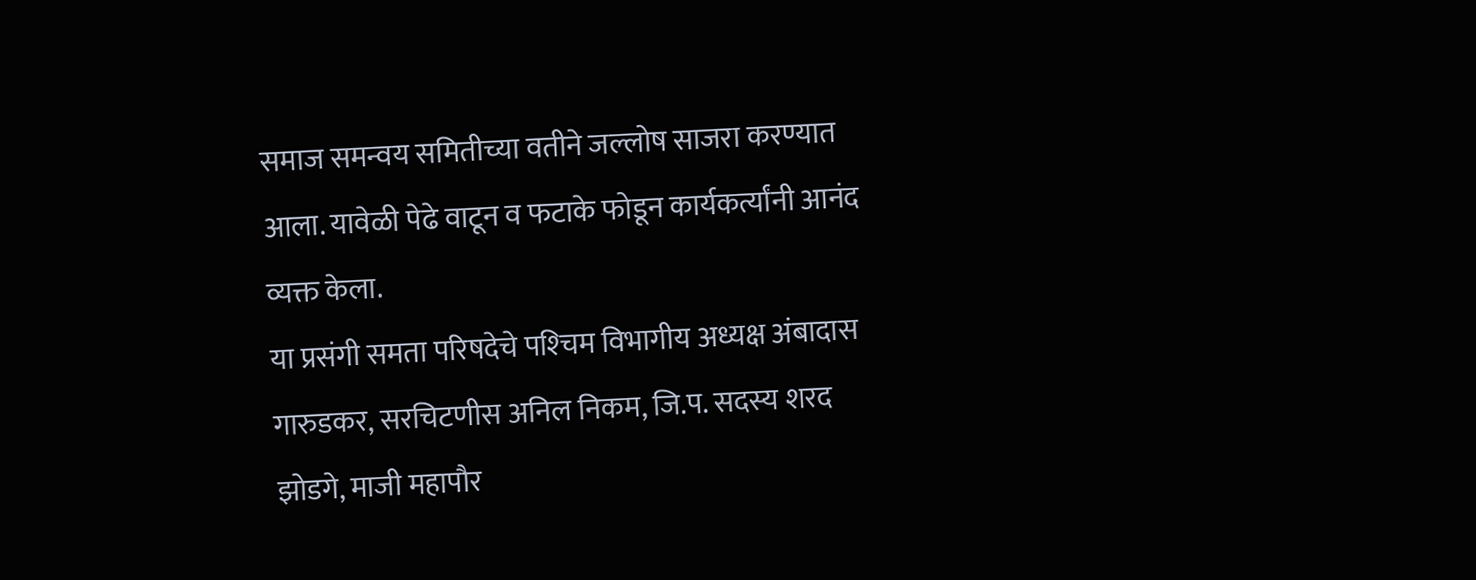समाज समन्वय समितीच्या वतीने जल्लोष साजरा करण्यात आला. यावेळी पेढे वाटून व फटाके फोडून कार्यकर्त्यांनी आनंद व्यक्त केला.
या प्रसंगी समता परिषदेचे पश्‍चिम विभागीय अध्यक्ष अंबादास गारुडकर, सरचिटणीस अनिल निकम, जि.प. सदस्य शरद झोडगे, माजी महापौर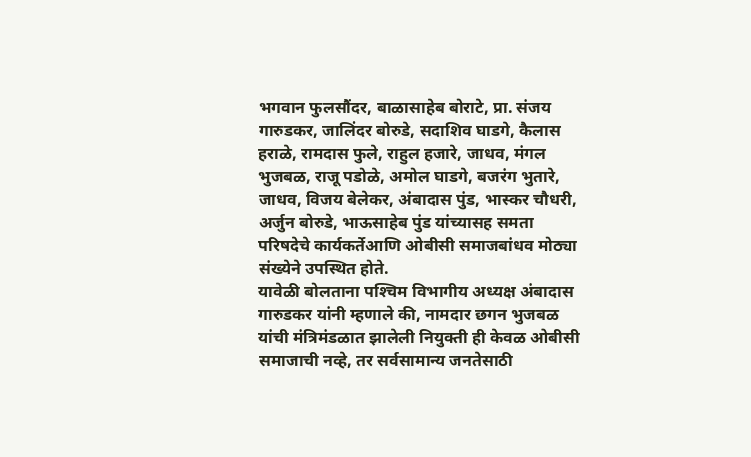भगवान फुलसौंदर, बाळासाहेब बोराटे, प्रा. संजय गारुडकर, जालिंदर बोरुडे, सदाशिव घाडगे, कैलास हराळे, रामदास फुले, राहुल हजारे, जाधव, मंगल भुजबळ, राजू पडोळे, अमोल घाडगे, बजरंग भुतारे, जाधव, विजय बेलेकर, अंबादास पुंड, भास्कर चौधरी, अर्जुन बोरुडे, भाऊसाहेब पुंड यांच्यासह समता परिषदेचे कार्यकर्तेआणि ओबीसी समाजबांधव मोठ्या संख्येने उपस्थित होते.
यावेळी बोलताना पश्‍चिम विभागीय अध्यक्ष अंबादास गारुडकर यांनी म्हणाले की, नामदार छगन भुजबळ यांची मंत्रिमंडळात झालेली नियुक्ती ही केवळ ओबीसी समाजाची नव्हे, तर सर्वसामान्य जनतेसाठी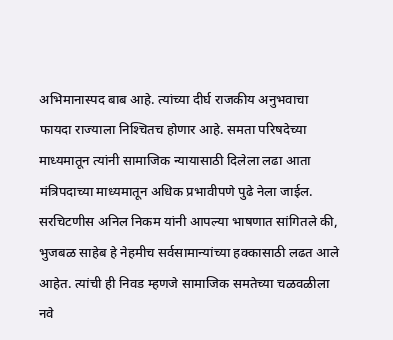अभिमानास्पद बाब आहे. त्यांच्या दीर्घ राजकीय अनुभवाचा फायदा राज्याला निश्‍चितच होणार आहे. समता परिषदेच्या माध्यमातून त्यांनी सामाजिक न्यायासाठी दिलेला लढा आता मंत्रिपदाच्या माध्यमातून अधिक प्रभावीपणे पुढे नेला जाईल.
सरचिटणीस अनिल निकम यांनी आपल्या भाषणात सांगितले की, भुजबळ साहेब हे नेहमीच सर्वसामान्यांच्या हक्कासाठी लढत आले आहेत. त्यांची ही निवड म्हणजे सामाजिक समतेच्या चळवळीला नवे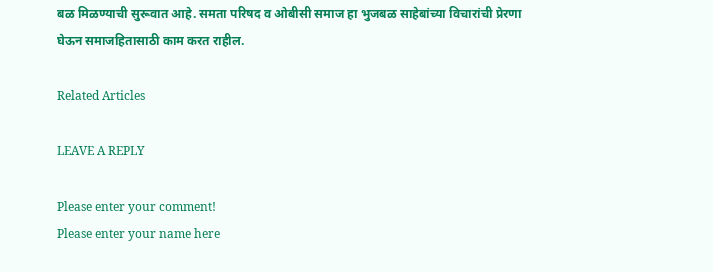बळ मिळण्याची सुरूवात आहे. समता परिषद व ओबीसी समाज हा भुजबळ साहेबांच्या विचारांची प्रेरणा घेऊन समाजहितासाठी काम करत राहील.

Related Articles

LEAVE A REPLY

Please enter your comment!
Please enter your name here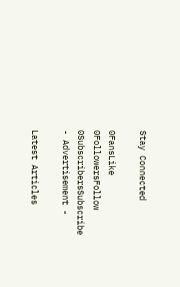Stay Connected

0FansLike
0FollowersFollow
0SubscribersSubscribe
- Advertisement -

Latest Articles